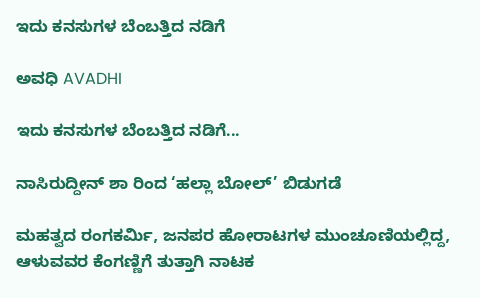ಇದು ಕನಸುಗಳ ಬೆಂಬತ್ತಿದ ನಡಿಗೆ‍

ಅವಧಿ AVADHI

ಇದು ಕನಸುಗಳ ಬೆಂಬತ್ತಿದ ನಡಿಗೆ...

ನಾಸಿರುದ್ದೀನ್ ಶಾ ರಿಂದ ‘ಹಲ್ಲಾ ಬೋಲ್’ ಬಿಡುಗಡೆ

ಮಹತ್ವದ ರಂಗಕರ್ಮಿ, ಜನಪರ ಹೋರಾಟಗಳ ಮುಂಚೂಣಿಯಲ್ಲಿದ್ದ, ಆಳುವವರ ಕೆಂಗಣ್ಣಿಗೆ ತುತ್ತಾಗಿ ನಾಟಕ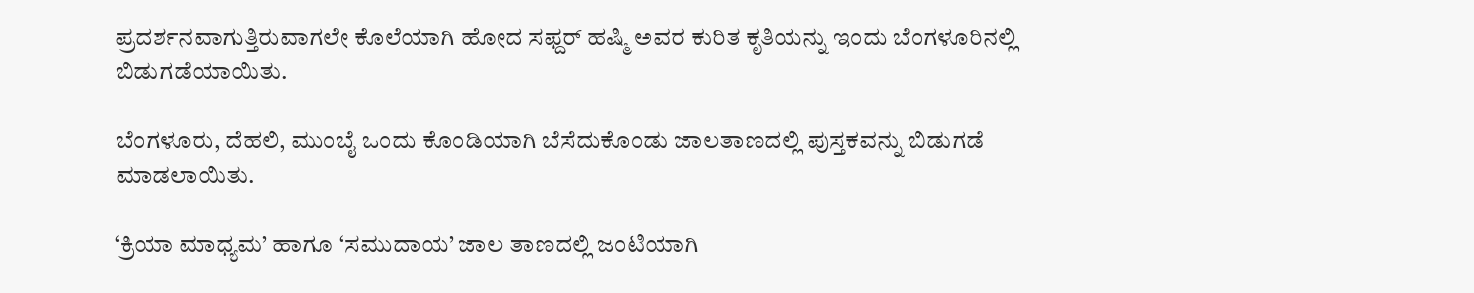ಪ್ರದರ್ಶನವಾಗುತ್ತಿರುವಾಗಲೇ ಕೊಲೆಯಾಗಿ ಹೋದ ಸಫ್ದರ್ ಹಷ್ಮಿ ಅವರ ಕುರಿತ ಕೃತಿಯನ್ನು ಇಂದು ಬೆಂಗಳೂರಿನಲ್ಲಿ ಬಿಡುಗಡೆಯಾಯಿತು.

ಬೆಂಗಳೂರು, ದೆಹಲಿ, ಮುಂಬೈ ಒಂದು ಕೊಂಡಿಯಾಗಿ ಬೆಸೆದುಕೊಂಡು ಜಾಲತಾಣದಲ್ಲಿ ಪುಸ್ತಕವನ್ನು ಬಿಡುಗಡೆ ಮಾಡಲಾಯಿತು.

‘ಕ್ರಿಯಾ ಮಾಧ್ಯಮ’ ಹಾಗೂ ‘ಸಮುದಾಯ’ ಜಾಲ ತಾಣದಲ್ಲಿ ಜಂಟಿಯಾಗಿ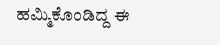ಹಮ್ಮಿಕೊಂಡಿದ್ದ ಈ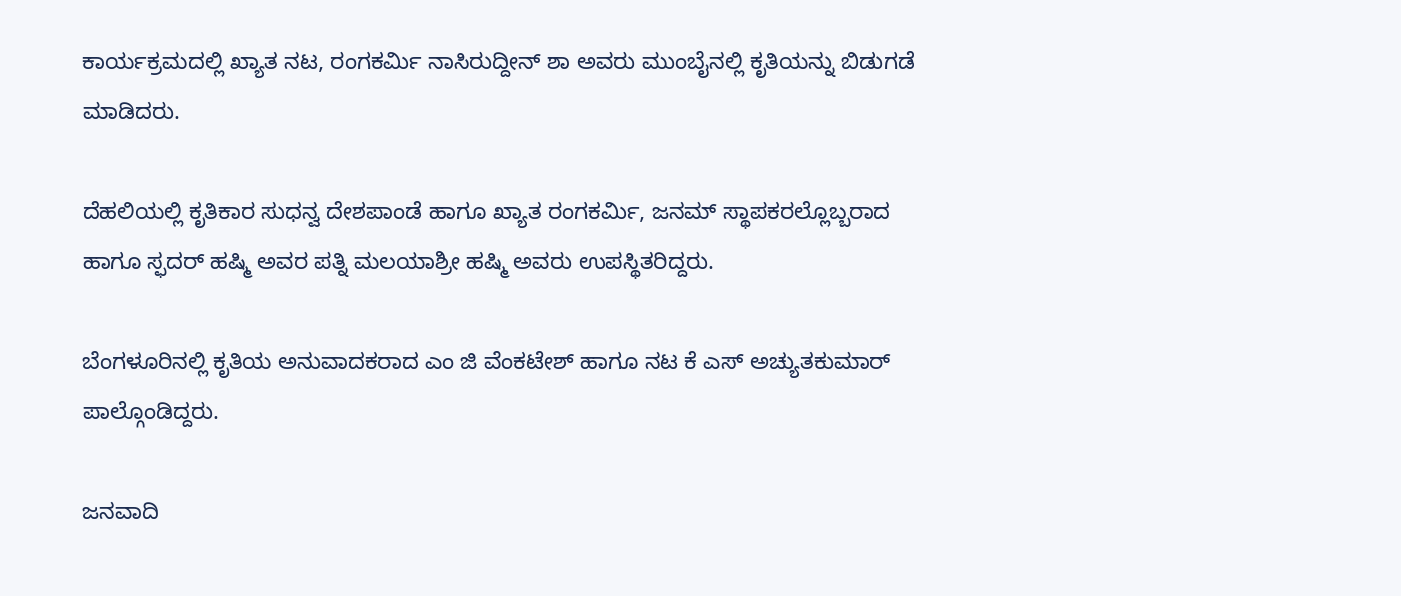ಕಾರ್ಯಕ್ರಮದಲ್ಲಿ ಖ್ಯಾತ ನಟ, ರಂಗಕರ್ಮಿ ನಾಸಿರುದ್ದೀನ್ ಶಾ ಅವರು ಮುಂಬೈನಲ್ಲಿ ಕೃತಿಯನ್ನು ಬಿಡುಗಡೆ ಮಾಡಿದರು.

ದೆಹಲಿಯಲ್ಲಿ ಕೃತಿಕಾರ ಸುಧನ್ವ ದೇಶಪಾಂಡೆ ಹಾಗೂ ಖ್ಯಾತ ರಂಗಕರ್ಮಿ, ಜನಮ್ ಸ್ಥಾಪಕರಲ್ಲೊಬ್ಬರಾದ ಹಾಗೂ ಸ್ಫದರ್ ಹಷ್ಮಿ ಅವರ ಪತ್ನಿ ಮಲಯಾಶ್ರೀ ಹಷ್ಮಿ ಅವರು ಉಪಸ್ಥಿತರಿದ್ದರು.

ಬೆಂಗಳೂರಿನಲ್ಲಿ ಕೃತಿಯ ಅನುವಾದಕರಾದ ಎಂ ಜಿ ವೆಂಕಟೇಶ್ ಹಾಗೂ ನಟ ಕೆ ಎಸ್ ಅಚ್ಯುತಕುಮಾರ್ ಪಾಲ್ಗೊಂಡಿದ್ದರು.

ಜನವಾದಿ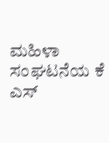ಮಹಿಳಾ ಸಂಘಟನೆಯ ಕೆ ಎಸ್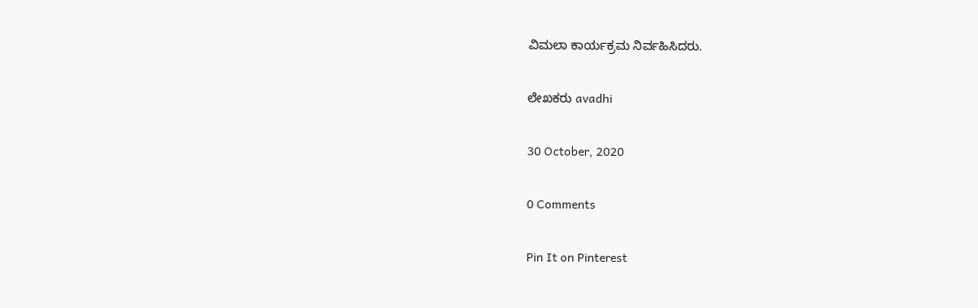ವಿಮಲಾ ಕಾರ್ಯಕ್ರಮ ನಿರ್ವಹಿಸಿದರು.

ಲೇಖಕರು avadhi

30 October, 2020

0 Comments

Pin It on Pinterest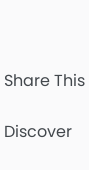Share This

Discover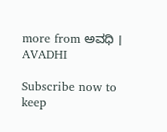more from ಅವಧಿ । AVADHI

Subscribe now to keep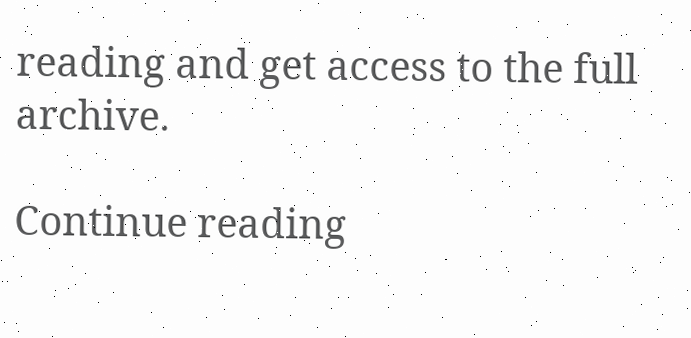reading and get access to the full archive.

Continue reading